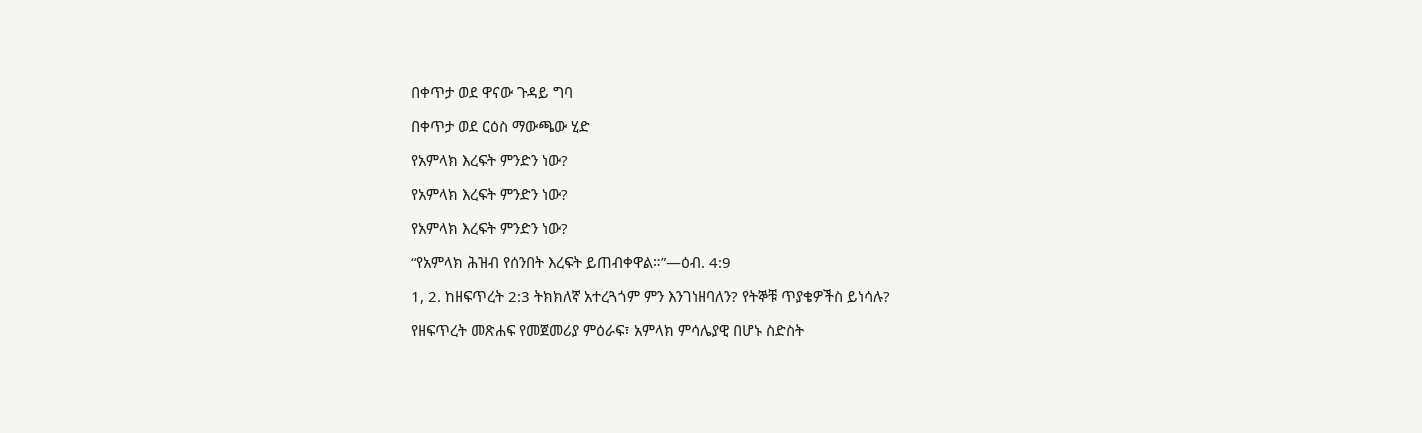በቀጥታ ወደ ዋናው ጉዳይ ግባ

በቀጥታ ወደ ርዕስ ማውጫው ሂድ

የአምላክ እረፍት ምንድን ነው?

የአምላክ እረፍት ምንድን ነው?

የአምላክ እረፍት ምንድን ነው?

“የአምላክ ሕዝብ የሰንበት እረፍት ይጠብቀዋል።”—ዕብ. 4:9

1, 2. ከዘፍጥረት 2:3 ትክክለኛ አተረጓጎም ምን እንገነዘባለን? የትኞቹ ጥያቄዎችስ ይነሳሉ?

የዘፍጥረት መጽሐፍ የመጀመሪያ ምዕራፍ፣ አምላክ ምሳሌያዊ በሆኑ ስድስት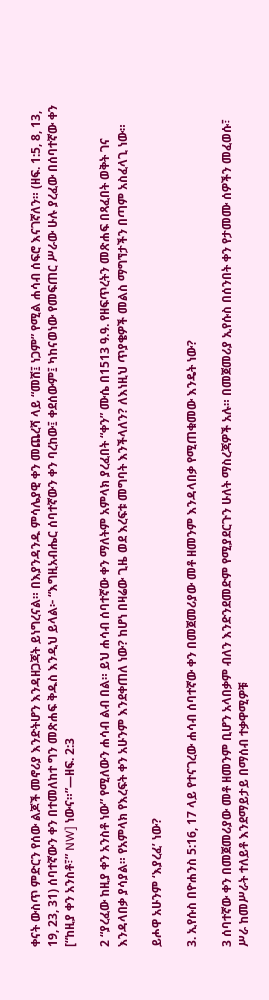ቀናት ውስጥ ምድርን የሰው ልጆች መኖሪያ እንድትሆን እንዳዘጋጃት ይነግረናል። በእያንዳንዱ ምሳሌያዊ ቀን መጨረሻ ላይ “መሸ፤ ነጋም” የሚል ሐሳብ ሰፍሮ እናገኛለን። (ዘፍ. 1:5, 8, 13, 19, 23, 31) ሰባተኛውን ቀን በተመለከተ ግን መጽሐፍ ቅዱስ እንዲህ ይላል፦ “እግዚአብሔር ሰባተኛውን ቀን ባረከው፤ ቀደሰውም፤ ካከናወነው የመፍጠር ሥራው ሁሉ ያረፈው በሰባተኛው ቀን [“ከዚያ ቀን አንስቶ፣” NW] ነውና።”—ዘፍ. 2:3

2 “ያረፈው ከዚያ ቀን አንስቶ ነው” የሚለውን ሐሳብ ልብ በል። ይህ ሐሳብ ሰባተኛው ቀን ማለትም አምላክ ያረፈበት “ቀን” ሙሴ በ1513 ዓ.ዓ. የዘፍጥረትን መጽሐፍ በጻፈበት ወቅት ገና እንዳላበቃ ያሳያል። የአምላክ የእረፍት ቀን አሁንም እንደቀጠለ ነው? ከሆነ በዛሬው ጊዜ ወደ እረፍቱ መግባት እንችላለን? ለእነዚህ ጥያቄዎች መልስ ማግኘታችን በጣም አስፈላጊ ነው።

ይሖዋ አሁንም ‘እያረፈ’ ነው?

3. ኢየሱስ በዮሐንስ 5:16, 17 ላይ የተናገረው ሐሳብ ሰባተኛው ቀን በመጀመሪያው መቶ ዘመንም እንዳላበቃ የሚጠቁመው እንዴት ነው?

3 ሰባተኛው ቀን በመጀመሪያው መቶ ዘመንም ቢሆን አላበቃም ብለን እንድንደመድም የሚያደርጉን ሁለት ማስረጃዎች አሉ። በመጀመሪያ ኢየሱስ በሰንበት ቀን የታመሙ ሰዎችን መፈወሱ፣ ሥራ ከመሥራት ተለይቶ እንደማይታይ በማሰብ ተቃዋሚዎቹ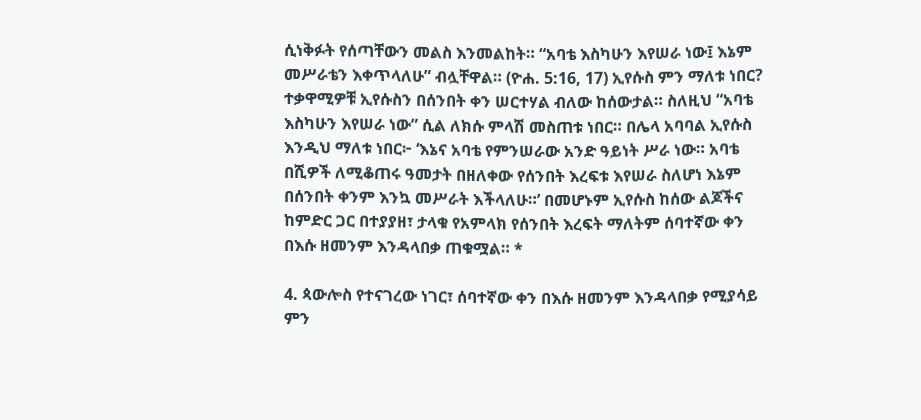ሲነቅፉት የሰጣቸውን መልስ እንመልከት። “አባቴ እስካሁን እየሠራ ነው፤ እኔም መሥራቴን እቀጥላለሁ” ብሏቸዋል። (ዮሐ. 5:16, 17) ኢየሱስ ምን ማለቱ ነበር? ተቃዋሚዎቹ ኢየሱስን በሰንበት ቀን ሠርተሃል ብለው ከሰውታል። ስለዚህ “አባቴ እስካሁን እየሠራ ነው” ሲል ለክሱ ምላሽ መስጠቱ ነበር። በሌላ አባባል ኢየሱስ እንዲህ ማለቱ ነበር፦ ‘እኔና አባቴ የምንሠራው አንድ ዓይነት ሥራ ነው። አባቴ በሺዎች ለሚቆጠሩ ዓመታት በዘለቀው የሰንበት እረፍቱ እየሠራ ስለሆነ እኔም በሰንበት ቀንም እንኳ መሥራት እችላለሁ።’ በመሆኑም ኢየሱስ ከሰው ልጆችና ከምድር ጋር በተያያዘ፣ ታላቁ የአምላክ የሰንበት እረፍት ማለትም ሰባተኛው ቀን በእሱ ዘመንም እንዳላበቃ ጠቁሟል። *

4. ጳውሎስ የተናገረው ነገር፣ ሰባተኛው ቀን በእሱ ዘመንም እንዳላበቃ የሚያሳይ ምን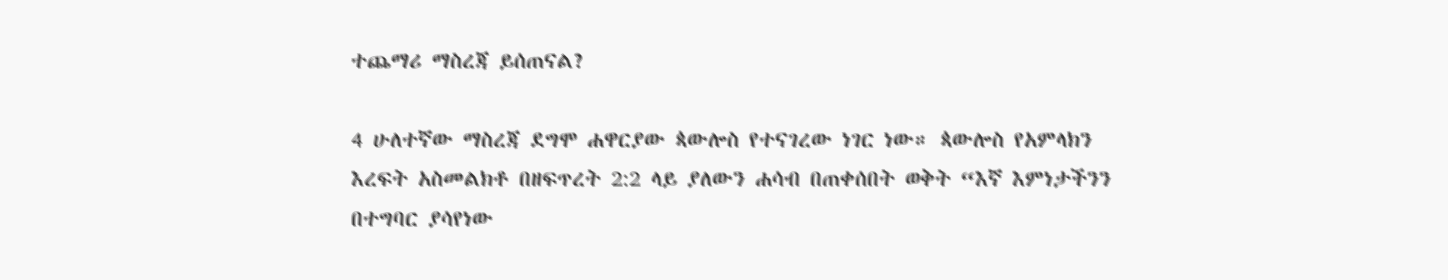ተጨማሪ ማስረጃ ይሰጠናል?

4 ሁለተኛው ማስረጃ ደግሞ ሐዋርያው ጳውሎስ የተናገረው ነገር ነው። ጳውሎስ የአምላክን እረፍት አስመልክቶ በዘፍጥረት 2:2 ላይ ያለውን ሐሳብ በጠቀሰበት ወቅት “እኛ እምነታችንን በተግባር ያሳየነው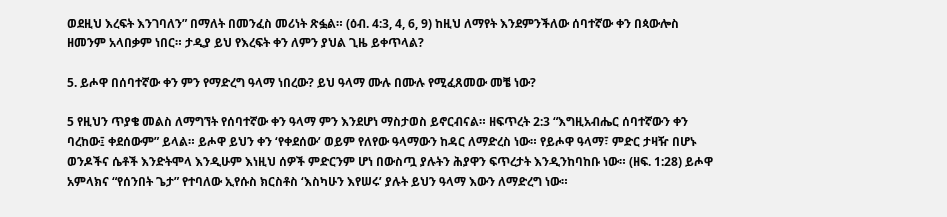ወደዚህ እረፍት እንገባለን” በማለት በመንፈስ መሪነት ጽፏል። (ዕብ. 4:3, 4, 6, 9) ከዚህ ለማየት እንደምንችለው ሰባተኛው ቀን በጳውሎስ ዘመንም አላበቃም ነበር። ታዲያ ይህ የእረፍት ቀን ለምን ያህል ጊዜ ይቀጥላል?

5. ይሖዋ በሰባተኛው ቀን ምን የማድረግ ዓላማ ነበረው? ይህ ዓላማ ሙሉ በሙሉ የሚፈጸመው መቼ ነው?

5 የዚህን ጥያቄ መልስ ለማግኘት የሰባተኛው ቀን ዓላማ ምን እንደሆነ ማስታወስ ይኖርብናል። ዘፍጥረት 2:3 “እግዚአብሔር ሰባተኛውን ቀን ባረከው፤ ቀደሰውም” ይላል። ይሖዋ ይህን ቀን ‘የቀደሰው’ ወይም የለየው ዓላማውን ከዳር ለማድረስ ነው። የይሖዋ ዓላማ፣ ምድር ታዛዥ በሆኑ ወንዶችና ሴቶች እንድትሞላ እንዲሁም እነዚህ ሰዎች ምድርንም ሆነ በውስጧ ያሉትን ሕያዋን ፍጥረታት እንዲንከባከቡ ነው። (ዘፍ. 1:28) ይሖዋ አምላክና “የሰንበት ጌታ” የተባለው ኢየሱስ ክርስቶስ ‘እስካሁን እየሠሩ’ ያሉት ይህን ዓላማ እውን ለማድረግ ነው።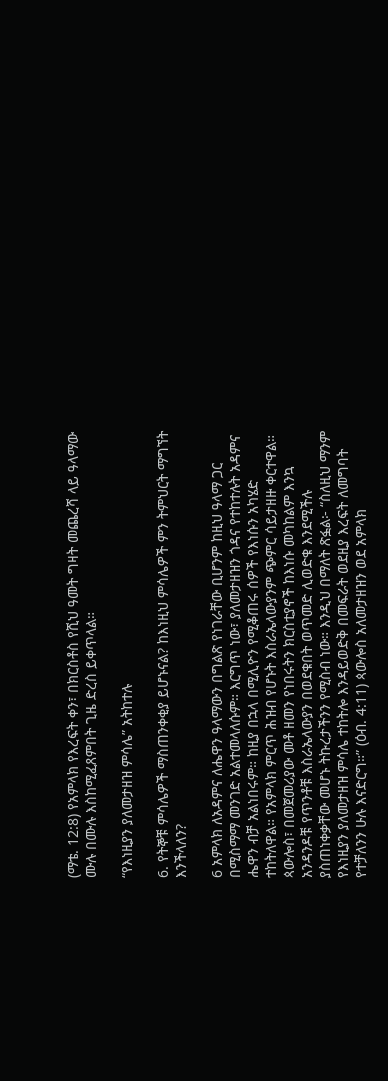(ማቴ. 12:8) የአምላክ የእረፍት ቀን፣ በክርስቶስ የሺህ ዓመት ግዛት መጨረሻ ላይ ዓላማው ሙሉ በሙሉ እስከሚፈጸምበት ጊዜ ድረስ ይቀጥላል።

“የእነዚያን ያለመታዘዝ ምሳሌ” አትከተሉ

6. የትኞቹ ምሳሌዎች ማስጠንቀቂያ ይሆኑናል? ከእነዚህ ምሳሌዎች ምን ትምህርት ማግኘት እንችላለን?

6 አምላክ ለአዳምና ለሔዋን ዓላማውን በግልጽ የነገራቸው ቢሆንም ከዚህ ዓላማ ጋር በሚስማማ መንገድ አልተመላለሱም። እርግጥ ነው፣ ያለመታዘዝን ጎዳና የተከተሉት አዳምና ሔዋን ብቻ አልነበሩም። ከዚያ በኋላ በሚሊዮን የሚቆጠሩ ሰዎች የእነሱን አካሄድ ተከትለዋል። የአምላክ ምርጥ ሕዝብ የሆኑት እስራኤላውያንም ጭምር ሳይታዘዙ ቀርተዋል። ጳውሎስ፣ በመጀመሪያው መቶ ዘመን የነበሩትን ክርስቲያኖች ከእነሱ መካከልም እንኳ አንዳንዶቹ የጥንቶቹ እስራኤላውያን በወደቁበት ወጥመድ ሊወድቁ እንደሚችሉ ያስጠነቀቃቸው መሆኑ ትኩረታችንን የሚስብ ነው። እንዲህ በማለት ጽፏል፦ “ስለዚህ ማንም የእነዚያን ያለመታዘዝ ምሳሌ ተከትሎ እንዳይወድቅ በመፍራት ወደዚያ እረፍት ለመግባት የተቻለንን ሁሉ እናድርግ።” (ዕብ. 4:11) ጳውሎስ አለመታዘዝን ወደ አምላክ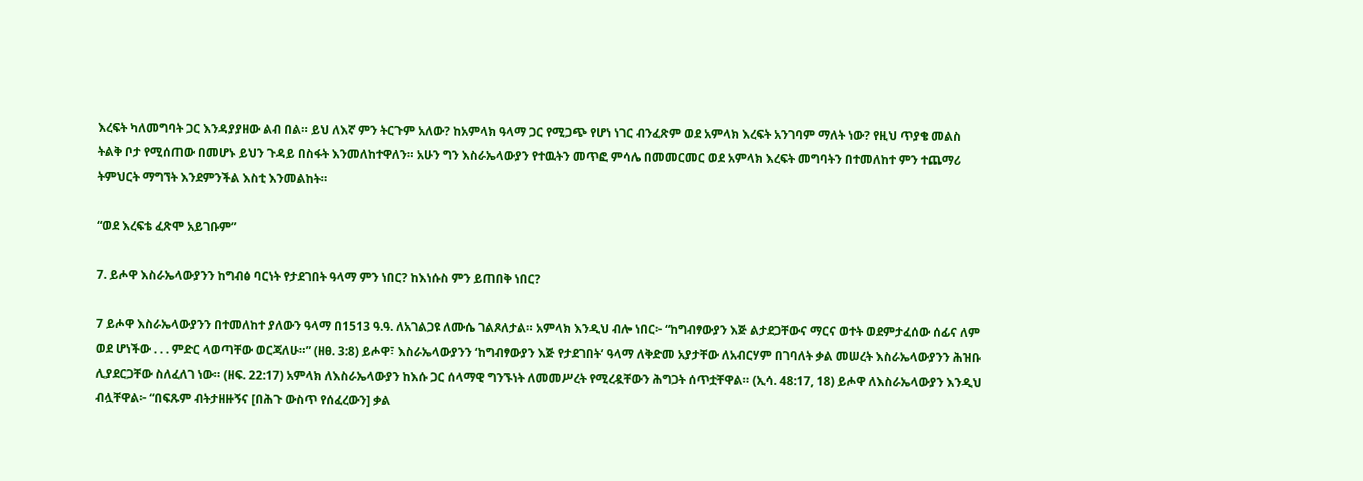እረፍት ካለመግባት ጋር እንዳያያዘው ልብ በል። ይህ ለእኛ ምን ትርጉም አለው? ከአምላክ ዓላማ ጋር የሚጋጭ የሆነ ነገር ብንፈጽም ወደ አምላክ እረፍት አንገባም ማለት ነው? የዚህ ጥያቄ መልስ ትልቅ ቦታ የሚሰጠው በመሆኑ ይህን ጉዳይ በስፋት እንመለከተዋለን። አሁን ግን እስራኤላውያን የተዉትን መጥፎ ምሳሌ በመመርመር ወደ አምላክ እረፍት መግባትን በተመለከተ ምን ተጨማሪ ትምህርት ማግኘት እንደምንችል እስቲ እንመልከት።

“ወደ እረፍቴ ፈጽሞ አይገቡም”

7. ይሖዋ እስራኤላውያንን ከግብፅ ባርነት የታደገበት ዓላማ ምን ነበር? ከእነሱስ ምን ይጠበቅ ነበር?

7 ይሖዋ እስራኤላውያንን በተመለከተ ያለውን ዓላማ በ1513 ዓ.ዓ. ለአገልጋዩ ለሙሴ ገልጾለታል። አምላክ እንዲህ ብሎ ነበር፦ “ከግብፃውያን እጅ ልታደጋቸውና ማርና ወተት ወደምታፈሰው ሰፊና ለም ወደ ሆነችው . . . ምድር ላወጣቸው ወርጃለሁ።” (ዘፀ. 3:8) ይሖዋ፣ እስራኤላውያንን ‘ከግብፃውያን እጅ የታደገበት’ ዓላማ ለቅድመ አያታቸው ለአብርሃም በገባለት ቃል መሠረት እስራኤላውያንን ሕዝቡ ሊያደርጋቸው ስለፈለገ ነው። (ዘፍ. 22:17) አምላክ ለእስራኤላውያን ከእሱ ጋር ሰላማዊ ግንኙነት ለመመሥረት የሚረዷቸውን ሕግጋት ሰጥቷቸዋል። (ኢሳ. 48:17, 18) ይሖዋ ለእስራኤላውያን እንዲህ ብሏቸዋል፦ “በፍጹም ብትታዘዙኝና [በሕጉ ውስጥ የሰፈረውን] ቃል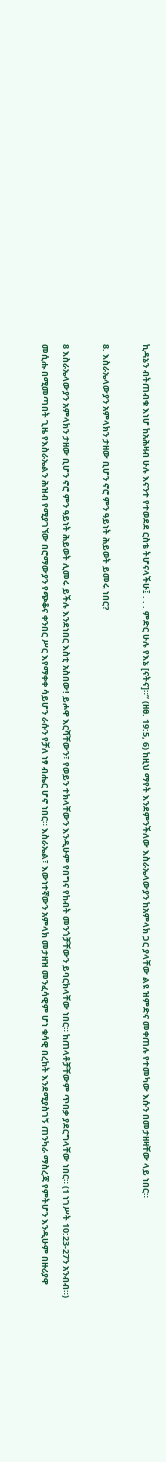ኪዳኔን ብትጠብቁ እነሆ ከአሕዛብ ሁሉ እናንተ የተወደደ ርስቴ ትሆናላችሁ፤ . . . ምድር ሁሉ የእኔ [ናትና]።” (ዘፀ. 19:5, 6) ከዚህ ማየት እንደምንችለው እስራኤላውያን ከአምላክ ጋር ያላቸው ልዩ ዝምድና መቀጠሉ የተመካው እሱን በመታዘዛቸው ላይ ነበር።

8. እስራኤላውያን አምላክን ታዘው ቢሆን ኖሮ ምን ዓይነት ሕይወት ይመሩ ነበር?

8 እስራኤላውያን አምላክን ታዘው ቢሆን ኖሮ ምን ዓይነት ሕይወት ሊመሩ ይችሉ እንደነበር እስቲ አስበው! ይሖዋ እርሻቸውን፣ የወይን ተክላቸውን እንዲሁም የበግና የከብት መንጎቻቸውን ይባርክላቸው ነበር። ከጠላቶቻቸውም ጥበቃ ያደርግላቸው ነበር። (1 ነገሥት 10:23-27ን አንብብ።) መሲሑ በሚመጣበት ጊዜ የእስራኤልን ሕዝብ የሚያገኘው በሮማውያን የጭቆና ቀንበር ሥር እየማቀቀ ሳይሆን ራሱን የቻለ ነፃ ብሔር ሆኖ ነበር። እስራኤል፣ እውነተኛውን አምላክ መታዘዝ መንፈሳዊም ሆነ ቁሳዊ በረከት እንደሚያስገኝ ጠንካራ ማስረጃ የምትሆን እንዲሁም በዙሪያዋ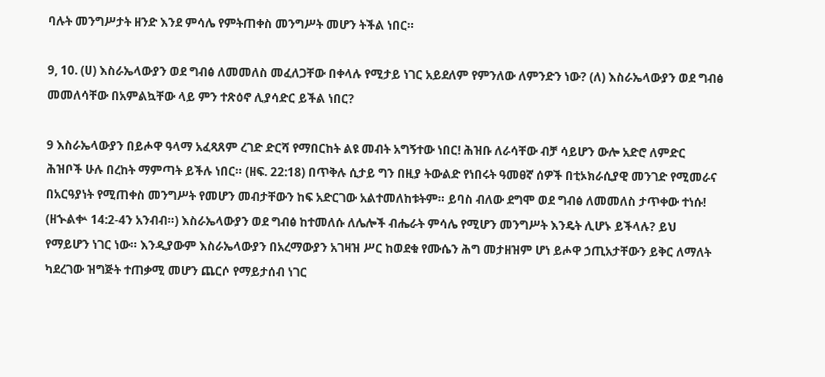ባሉት መንግሥታት ዘንድ እንደ ምሳሌ የምትጠቀስ መንግሥት መሆን ትችል ነበር።

9, 10. (ሀ) እስራኤላውያን ወደ ግብፅ ለመመለስ መፈለጋቸው በቀላሉ የሚታይ ነገር አይደለም የምንለው ለምንድን ነው? (ለ) እስራኤላውያን ወደ ግብፅ መመለሳቸው በአምልኳቸው ላይ ምን ተጽዕኖ ሊያሳድር ይችል ነበር?

9 እስራኤላውያን በይሖዋ ዓላማ አፈጻጸም ረገድ ድርሻ የማበርከት ልዩ መብት አግኝተው ነበር! ሕዝቡ ለራሳቸው ብቻ ሳይሆን ውሎ አድሮ ለምድር ሕዝቦች ሁሉ በረከት ማምጣት ይችሉ ነበር። (ዘፍ. 22:18) በጥቅሉ ሲታይ ግን በዚያ ትውልድ የነበሩት ዓመፀኛ ሰዎች በቲኦክራሲያዊ መንገድ የሚመራና በአርዓያነት የሚጠቀስ መንግሥት የመሆን መብታቸውን ከፍ አድርገው አልተመለከቱትም። ይባስ ብለው ደግሞ ወደ ግብፅ ለመመለስ ታጥቀው ተነሱ! (ዘኍልቍ 14:2-4ን አንብብ።) እስራኤላውያን ወደ ግብፅ ከተመለሱ ለሌሎች ብሔራት ምሳሌ የሚሆን መንግሥት እንዴት ሊሆኑ ይችላሉ? ይህ የማይሆን ነገር ነው። እንዲያውም እስራኤላውያን በአረማውያን አገዛዝ ሥር ከወደቁ የሙሴን ሕግ መታዘዝም ሆነ ይሖዋ ኃጢአታቸውን ይቅር ለማለት ካደረገው ዝግጅት ተጠቃሚ መሆን ጨርሶ የማይታሰብ ነገር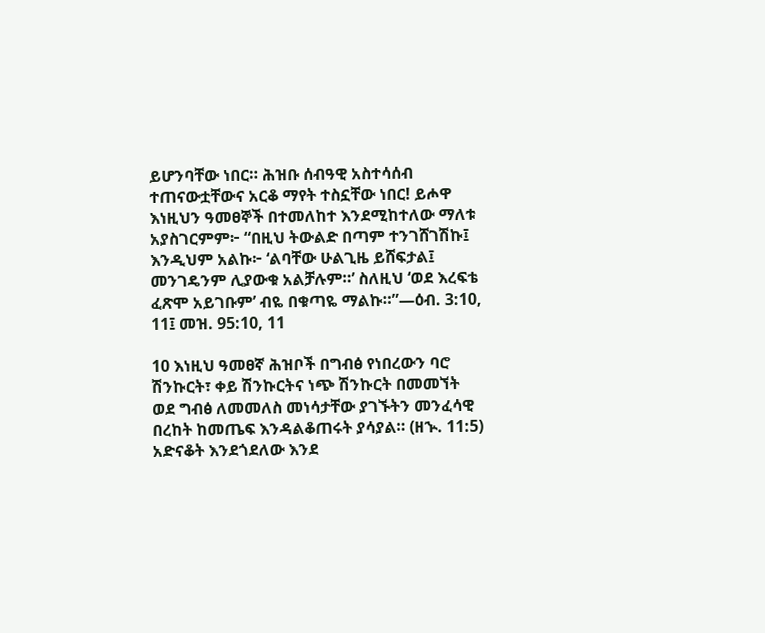ይሆንባቸው ነበር። ሕዝቡ ሰብዓዊ አስተሳሰብ ተጠናውቷቸውና አርቆ ማየት ተስኗቸው ነበር! ይሖዋ እነዚህን ዓመፀኞች በተመለከተ እንደሚከተለው ማለቱ አያስገርምም፦ “በዚህ ትውልድ በጣም ተንገሸገሽኩ፤ እንዲህም አልኩ፦ ‘ልባቸው ሁልጊዜ ይሸፍታል፤ መንገዴንም ሊያውቁ አልቻሉም።’ ስለዚህ ‘ወደ እረፍቴ ፈጽሞ አይገቡም’ ብዬ በቁጣዬ ማልኩ።”—ዕብ. 3:10, 11፤ መዝ. 95:10, 11

10 እነዚህ ዓመፀኛ ሕዝቦች በግብፅ የነበረውን ባሮ ሽንኩርት፣ ቀይ ሽንኩርትና ነጭ ሽንኩርት በመመኘት ወደ ግብፅ ለመመለስ መነሳታቸው ያገኙትን መንፈሳዊ በረከት ከመጤፍ እንዳልቆጠሩት ያሳያል። (ዘኍ. 11:5) አድናቆት እንደጎደለው እንደ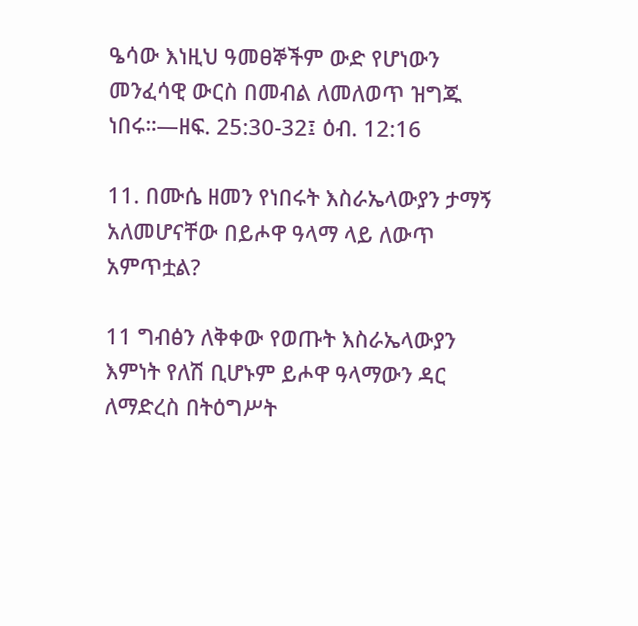ዔሳው እነዚህ ዓመፀኞችም ውድ የሆነውን መንፈሳዊ ውርስ በመብል ለመለወጥ ዝግጁ ነበሩ።—ዘፍ. 25:30-32፤ ዕብ. 12:16

11. በሙሴ ዘመን የነበሩት እስራኤላውያን ታማኝ አለመሆናቸው በይሖዋ ዓላማ ላይ ለውጥ አምጥቷል?

11 ግብፅን ለቅቀው የወጡት እስራኤላውያን እምነት የለሽ ቢሆኑም ይሖዋ ዓላማውን ዳር ለማድረስ በትዕግሥት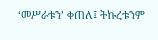‘መሥራቱን’ ቀጠለ፤ ትኩረቱንም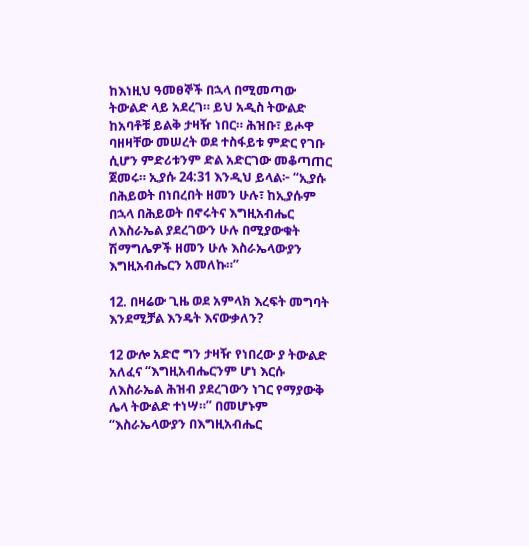ከእነዚህ ዓመፀኞች በኋላ በሚመጣው ትውልድ ላይ አደረገ። ይህ አዲስ ትውልድ ከአባቶቹ ይልቅ ታዛዥ ነበር። ሕዝቡ፣ ይሖዋ ባዘዛቸው መሠረት ወደ ተስፋይቱ ምድር የገቡ ሲሆን ምድሪቱንም ድል አድርገው መቆጣጠር ጀመሩ። ኢያሱ 24:31 እንዲህ ይላል፦ “ኢያሱ በሕይወት በነበረበት ዘመን ሁሉ፣ ከኢያሱም በኋላ በሕይወት በኖሩትና እግዚአብሔር ለእስራኤል ያደረገውን ሁሉ በሚያውቁት ሽማግሌዎች ዘመን ሁሉ እስራኤላውያን እግዚአብሔርን አመለኩ።”

12. በዛሬው ጊዜ ወደ አምላክ እረፍት መግባት እንደሚቻል እንዴት እናውቃለን?

12 ውሎ አድሮ ግን ታዛዥ የነበረው ያ ትውልድ አለፈና “እግዚአብሔርንም ሆነ እርሱ ለእስራኤል ሕዝብ ያደረገውን ነገር የማያውቅ ሌላ ትውልድ ተነሣ።” በመሆኑም “እስራኤላውያን በእግዚአብሔር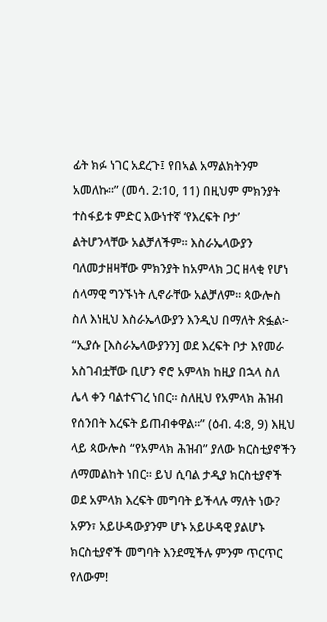ፊት ክፉ ነገር አደረጉ፤ የበኣል አማልክትንም አመለኩ።” (መሳ. 2:10, 11) በዚህም ምክንያት ተስፋይቱ ምድር እውነተኛ ‘የእረፍት ቦታ’ ልትሆንላቸው አልቻለችም። እስራኤላውያን ባለመታዘዛቸው ምክንያት ከአምላክ ጋር ዘላቂ የሆነ ሰላማዊ ግንኙነት ሊኖራቸው አልቻለም። ጳውሎስ ስለ እነዚህ እስራኤላውያን እንዲህ በማለት ጽፏል፦ “ኢያሱ [እስራኤላውያንን] ወደ እረፍት ቦታ እየመራ አስገብቷቸው ቢሆን ኖሮ አምላክ ከዚያ በኋላ ስለ ሌላ ቀን ባልተናገረ ነበር። ስለዚህ የአምላክ ሕዝብ የሰንበት እረፍት ይጠብቀዋል።” (ዕብ. 4:8, 9) እዚህ ላይ ጳውሎስ “የአምላክ ሕዝብ” ያለው ክርስቲያኖችን ለማመልከት ነበር። ይህ ሲባል ታዲያ ክርስቲያኖች ወደ አምላክ እረፍት መግባት ይችላሉ ማለት ነው? አዎን፣ አይሁዳውያንም ሆኑ አይሁዳዊ ያልሆኑ ክርስቲያኖች መግባት እንደሚችሉ ምንም ጥርጥር የለውም!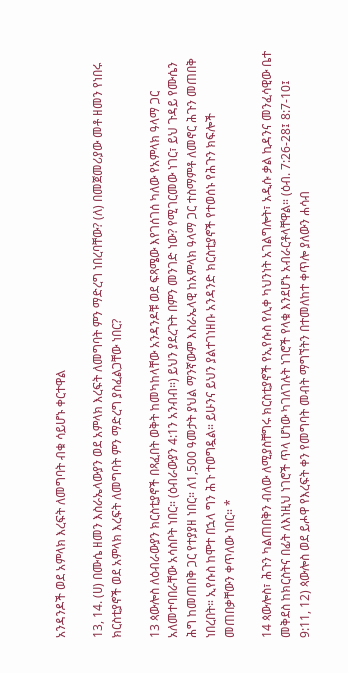አንዳንዶች ወደ አምላክ እረፍት ለመግባት ብቁ ሳይሆኑ ቀርተዋል

13, 14. (ሀ) በሙሴ ዘመን እስራኤላውያን ወደ አምላክ እረፍት ለመግባት ምን ማድረግ ነበረባቸው? (ለ) በመጀመሪያው መቶ ዘመን የነበሩ ክርስቲያኖች ወደ አምላክ እረፍት ለመግባት ምን ማድረግ ያስፈልጋቸው ነበር?

13 ጳውሎስ ለዕብራውያን ክርስቲያኖች በጻፈበት ወቅት ከመካከላቸው አንዳንዶቹ ወደ ፍጻሜው እየገሰገሰ ካለው የአምላክ ዓላማ ጋር አለመተባበራቸው አሳስቦት ነበር። (ዕብራውያን 4:1ን አንብብ።) ይህን ያደረጉት በምን መንገድ ነው? የሚገርመው ነገር፣ ይህ ጉዳይ የሙሴን ሕግ ከመጠበቅ ጋር የተያያዘ ነበር። ለ1,500 ዓመታት ያህል ማንኛውም እስራኤላዊ ከአምላክ ዓላማ ጋር ተስማምቶ ለመኖር ሕጉን መጠበቅ ነበረበት። ኢየሱስ ከሞተ በኋላ ግን ሕጉ ተወግዷል። ይሁንና ይህን ያልተገነዘቡ አንዳንድ ክርስቲያኖች የተወሰኑ የሕጉን ክፍሎች መጠበቃቸውን ቀጥለው ነበር። *

14 ጳውሎስ፣ ሕጉን ካልጠበቅን ብለው ለሚያስቸግሩ ክርስቲያኖች የኢየሱስ የሊቀ ካህንነት አገልግሎት፣ አዲሱ ቃል ኪዳንና መንፈሳዊው ቤተ መቅደስ ከክርስትና በፊት ለእነዚህ ነገሮች ጥላ ሆነው ካገለገሉት ነገሮች የላቁ እንደሆኑ አብራርቶላቸዋል። (ዕብ. 7:26-28፤ 8:7-10፤ 9:11, 12) ጳውሎስ ወደ ይሖዋ የእረፍት ቀን የመግባት መብት ማግኘትን በተመለከተ ቀጥሎ ያለውን ሐሳብ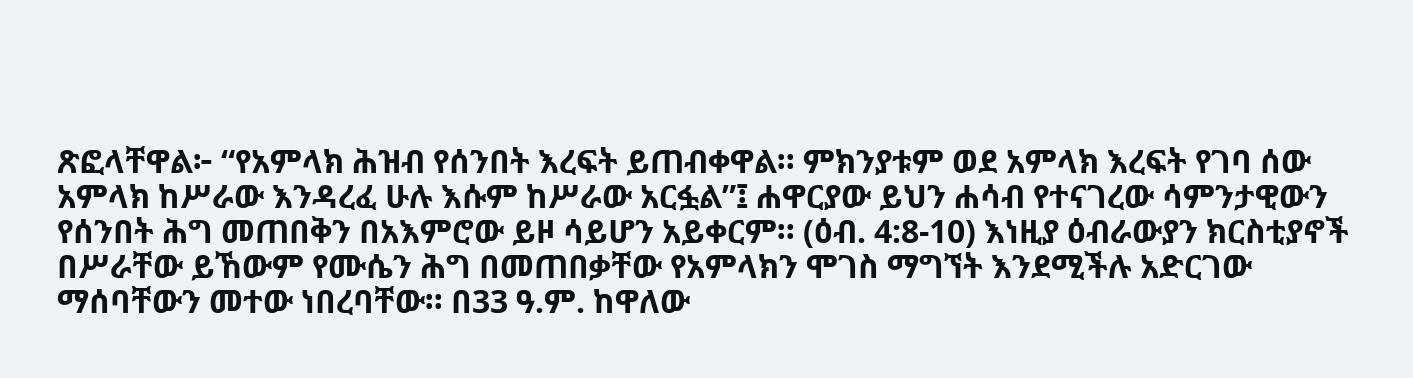ጽፎላቸዋል፦ “የአምላክ ሕዝብ የሰንበት እረፍት ይጠብቀዋል። ምክንያቱም ወደ አምላክ እረፍት የገባ ሰው አምላክ ከሥራው እንዳረፈ ሁሉ እሱም ከሥራው አርፏል”፤ ሐዋርያው ይህን ሐሳብ የተናገረው ሳምንታዊውን የሰንበት ሕግ መጠበቅን በአእምሮው ይዞ ሳይሆን አይቀርም። (ዕብ. 4:8-10) እነዚያ ዕብራውያን ክርስቲያኖች በሥራቸው ይኸውም የሙሴን ሕግ በመጠበቃቸው የአምላክን ሞገስ ማግኘት እንደሚችሉ አድርገው ማሰባቸውን መተው ነበረባቸው። በ33 ዓ.ም. ከዋለው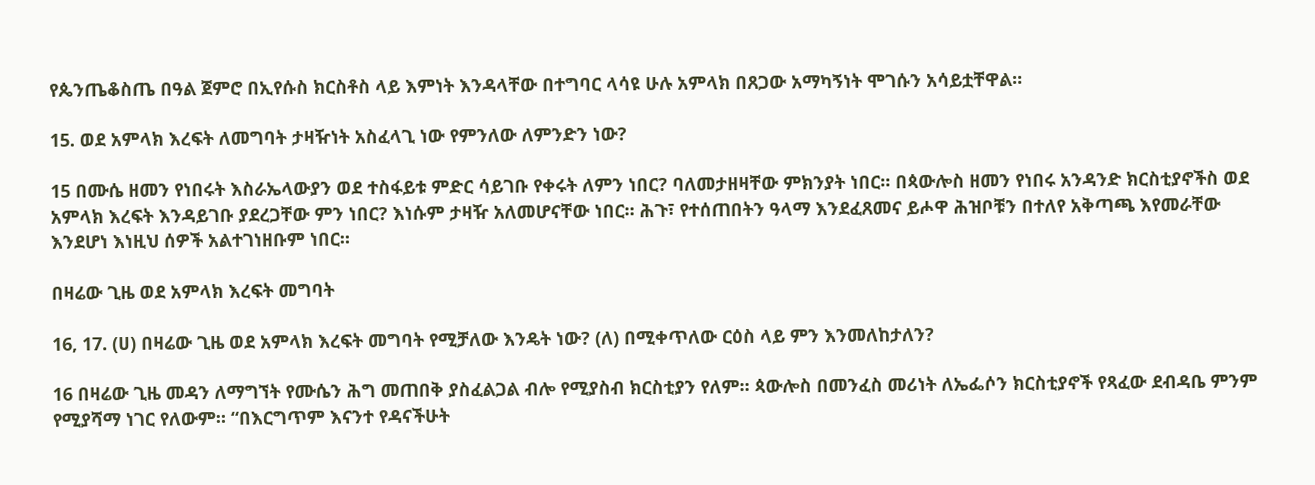የጴንጤቆስጤ በዓል ጀምሮ በኢየሱስ ክርስቶስ ላይ እምነት እንዳላቸው በተግባር ላሳዩ ሁሉ አምላክ በጸጋው አማካኝነት ሞገሱን አሳይቷቸዋል።

15. ወደ አምላክ እረፍት ለመግባት ታዛዥነት አስፈላጊ ነው የምንለው ለምንድን ነው?

15 በሙሴ ዘመን የነበሩት እስራኤላውያን ወደ ተስፋይቱ ምድር ሳይገቡ የቀሩት ለምን ነበር? ባለመታዘዛቸው ምክንያት ነበር። በጳውሎስ ዘመን የነበሩ አንዳንድ ክርስቲያኖችስ ወደ አምላክ እረፍት እንዳይገቡ ያደረጋቸው ምን ነበር? እነሱም ታዛዥ አለመሆናቸው ነበር። ሕጉ፣ የተሰጠበትን ዓላማ እንደፈጸመና ይሖዋ ሕዝቦቹን በተለየ አቅጣጫ እየመራቸው እንደሆነ እነዚህ ሰዎች አልተገነዘቡም ነበር።

በዛሬው ጊዜ ወደ አምላክ እረፍት መግባት

16, 17. (ሀ) በዛሬው ጊዜ ወደ አምላክ እረፍት መግባት የሚቻለው እንዴት ነው? (ለ) በሚቀጥለው ርዕስ ላይ ምን እንመለከታለን?

16 በዛሬው ጊዜ መዳን ለማግኘት የሙሴን ሕግ መጠበቅ ያስፈልጋል ብሎ የሚያስብ ክርስቲያን የለም። ጳውሎስ በመንፈስ መሪነት ለኤፌሶን ክርስቲያኖች የጻፈው ደብዳቤ ምንም የሚያሻማ ነገር የለውም። “በእርግጥም እናንተ የዳናችሁት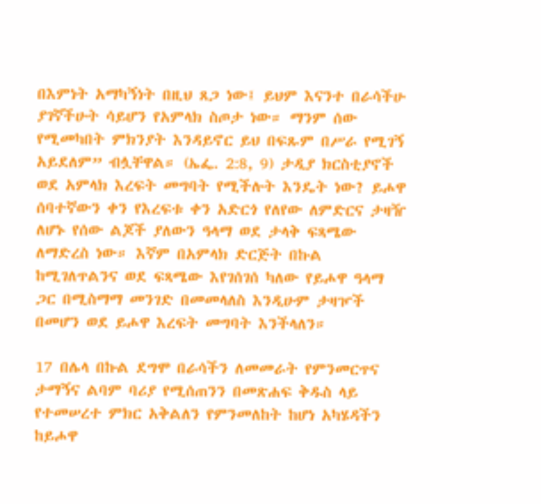በእምነት አማካኝነት በዚህ ጸጋ ነው፤ ይህም እናንተ በራሳችሁ ያገኛችሁት ሳይሆን የአምላክ ስጦታ ነው። ማንም ሰው የሚመካበት ምክንያት እንዳይኖር ይህ በፍጹም በሥራ የሚገኝ አይደለም” ብሏቸዋል። (ኤፌ. 2:8, 9) ታዲያ ክርስቲያኖች ወደ አምላክ እረፍት መግባት የሚችሉት እንዴት ነው? ይሖዋ ሰባተኛውን ቀን የእረፍቱ ቀን አድርጎ የለየው ለምድርና ታዛዥ ለሆኑ የሰው ልጆች ያለውን ዓላማ ወደ ታላቅ ፍጻሜው ለማድረስ ነው። እኛም በአምላክ ድርጅት በኩል ከሚገለጥልንና ወደ ፍጻሜው እየገሰገሰ ካለው የይሖዋ ዓላማ ጋር በሚስማማ መንገድ በመመላለስ እንዲሁም ታዛዦች በመሆን ወደ ይሖዋ እረፍት መግባት እንችላለን።

17 በሌላ በኩል ደግሞ በራሳችን ለመመራት የምንመርጥና ታማኝና ልባም ባሪያ የሚሰጠንን በመጽሐፍ ቅዱስ ላይ የተመሠረተ ምክር አቅልለን የምንመለከት ከሆነ አካሄዳችን ከይሖዋ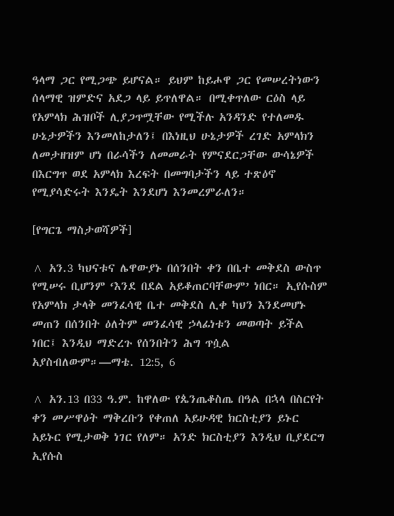ዓላማ ጋር የሚጋጭ ይሆናል። ይህም ከይሖዋ ጋር የመሠረትነውን ሰላማዊ ዝምድና አደጋ ላይ ይጥለዋል። በሚቀጥለው ርዕስ ላይ የአምላክ ሕዝቦች ሊያጋጥሟቸው የሚችሉ አንዳንድ የተለመዱ ሁኔታዎችን እንመለከታለን፤ በእነዚህ ሁኔታዎች ረገድ አምላክን ለመታዘዝም ሆነ በራሳችን ለመመራት የምናደርጋቸው ውሳኔዎች በእርግጥ ወደ አምላክ እረፍት በመግባታችን ላይ ተጽዕኖ የሚያሳድሩት እንዴት እንደሆነ እንመረምራለን።

[የግርጌ ማስታወሻዎች]

^ አን.3 ካህናቱና ሌዋውያኑ በሰንበት ቀን በቤተ መቅደስ ውስጥ የሚሠሩ ቢሆንም ‘እንደ በደል አይቆጠርባቸውም’ ነበር። ኢየሱስም የአምላክ ታላቅ መንፈሳዊ ቤተ መቅደስ ሊቀ ካህን እንደመሆኑ መጠን በሰንበት ዕለትም መንፈሳዊ ኃላፊነቱን መወጣት ይችል ነበር፤ እንዲህ ማድረጉ የሰንበትን ሕግ ጥሷል አያስብለውም።—ማቴ. 12:5, 6

^ አን.13 በ33 ዓ.ም. ከዋለው የጴንጤቆስጤ በዓል በኋላ በስርየት ቀን መሥዋዕት ማቅረቡን የቀጠለ አይሁዳዊ ክርስቲያን ይኑር አይኑር የሚታወቅ ነገር የለም። አንድ ክርስቲያን እንዲህ ቢያደርግ ኢየሱስ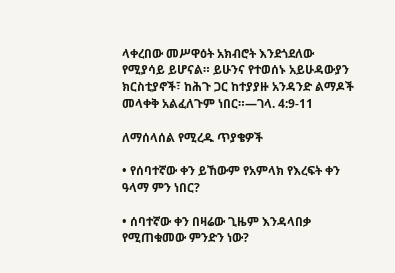ላቀረበው መሥዋዕት አክብሮት እንደጎደለው የሚያሳይ ይሆናል። ይሁንና የተወሰኑ አይሁዳውያን ክርስቲያኖች፣ ከሕጉ ጋር ከተያያዙ አንዳንድ ልማዶች መላቀቅ አልፈለጉም ነበር።—ገላ. 4:9-11

ለማሰላሰል የሚረዱ ጥያቄዎች

• የሰባተኛው ቀን ይኸውም የአምላክ የእረፍት ቀን ዓላማ ምን ነበር?

• ሰባተኛው ቀን በዛሬው ጊዜም እንዳላበቃ የሚጠቁመው ምንድን ነው?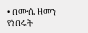• በሙሴ ዘመን የነበሩት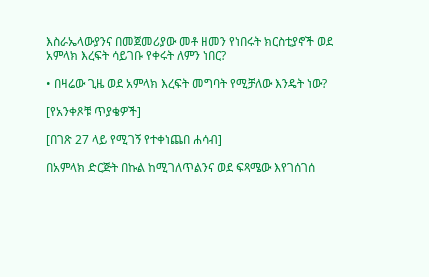እስራኤላውያንና በመጀመሪያው መቶ ዘመን የነበሩት ክርስቲያኖች ወደ አምላክ እረፍት ሳይገቡ የቀሩት ለምን ነበር?

• በዛሬው ጊዜ ወደ አምላክ እረፍት መግባት የሚቻለው እንዴት ነው?

[የአንቀጾቹ ጥያቄዎች]

[በገጽ 27 ላይ የሚገኝ የተቀነጨበ ሐሳብ]

በአምላክ ድርጅት በኩል ከሚገለጥልንና ወደ ፍጻሜው እየገሰገሰ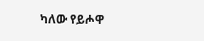ካለው የይሖዋ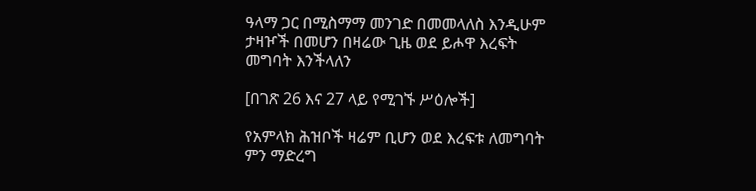ዓላማ ጋር በሚስማማ መንገድ በመመላለስ እንዲሁም ታዛዦች በመሆን በዛሬው ጊዜ ወደ ይሖዋ እረፍት መግባት እንችላለን

[በገጽ 26 እና 27 ላይ የሚገኙ ሥዕሎች]

የአምላክ ሕዝቦች ዛሬም ቢሆን ወደ እረፍቱ ለመግባት ምን ማድረግ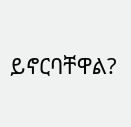ይኖርባቸዋል?